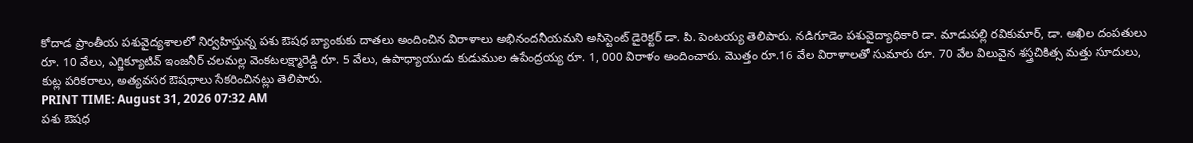కోదాడ ప్రాంతీయ పశువైద్యశాలలో నిర్వహిస్తున్న పశు ఔషధ బ్యాంకుకు దాతలు అందించిన విరాళాలు అభినందనీయమని అసిస్టెంట్ డైరెక్టర్ డా. పి. పెంటయ్య తెలిపారు. నడిగూడెం పశువైద్యాధికారి డా. మాడుపల్లి రవికుమార్, డా. అఖిల దంపతులు రూ. 10 వేలు, ఎగ్జిక్యూటివ్ ఇంజనీర్ చలమల్ల వెంకటలక్ష్మారెడ్డి రూ. 5 వేలు, ఉపాధ్యాయుడు కుడుముల ఉపేంద్రయ్య రూ. 1, 000 విరాళం అందించారు. మొత్తం రూ.16 వేల విరాళాలతో సుమారు రూ. 70 వేల విలువైన శస్త్రచికిత్స మత్తు సూదులు, కుట్ల పరికరాలు, అత్యవసర ఔషధాలు సేకరించినట్లు తెలిపారు.
PRINT TIME: August 31, 2026 07:32 AM
పశు ఔషధ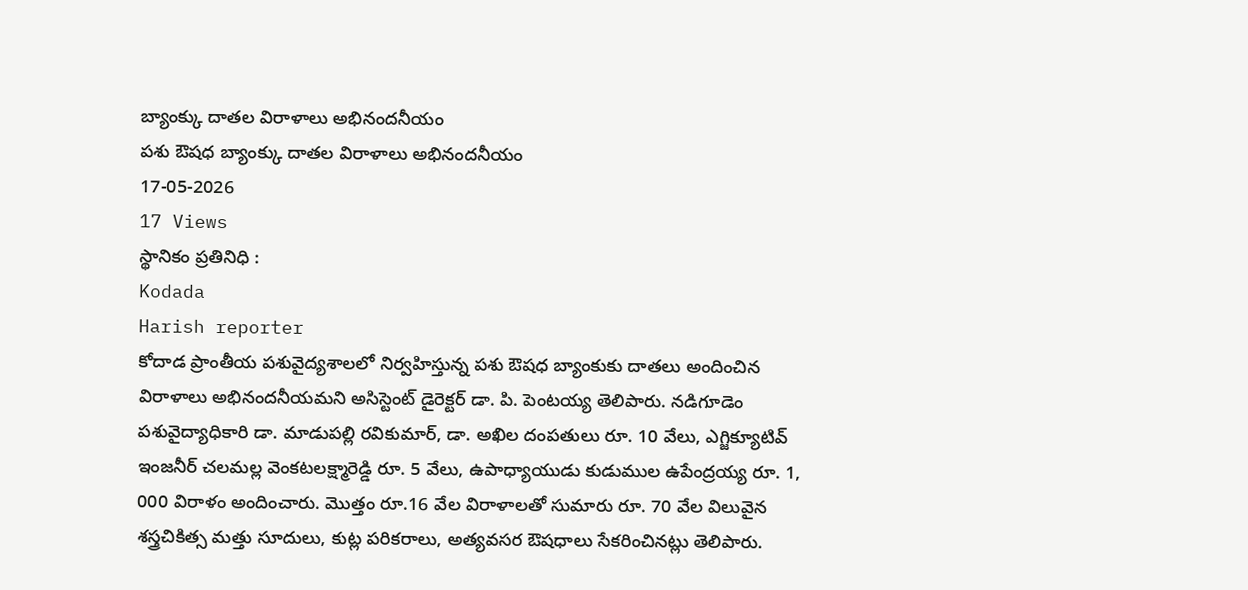బ్యాంక్కు దాతల విరాళాలు అభినందనీయం
పశు ఔషధ బ్యాంక్కు దాతల విరాళాలు అభినందనీయం
17-05-2026
17 Views
స్థానికం ప్రతినిధి :
Kodada
Harish reporter
కోదాడ ప్రాంతీయ పశువైద్యశాలలో నిర్వహిస్తున్న పశు ఔషధ బ్యాంకుకు దాతలు అందించిన విరాళాలు అభినందనీయమని అసిస్టెంట్ డైరెక్టర్ డా. పి. పెంటయ్య తెలిపారు. నడిగూడెం పశువైద్యాధికారి డా. మాడుపల్లి రవికుమార్, డా. అఖిల దంపతులు రూ. 10 వేలు, ఎగ్జిక్యూటివ్ ఇంజనీర్ చలమల్ల వెంకటలక్ష్మారెడ్డి రూ. 5 వేలు, ఉపాధ్యాయుడు కుడుముల ఉపేంద్రయ్య రూ. 1, 000 విరాళం అందించారు. మొత్తం రూ.16 వేల విరాళాలతో సుమారు రూ. 70 వేల విలువైన శస్త్రచికిత్స మత్తు సూదులు, కుట్ల పరికరాలు, అత్యవసర ఔషధాలు సేకరించినట్లు తెలిపారు.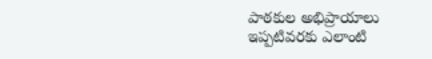పాఠకుల అభిప్రాయాలు
ఇప్పటివరకు ఎలాంటి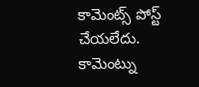కామెంట్స్ పోస్ట్ చేయలేదు.
కామెంట్ను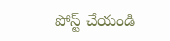పోస్ట్ చేయండి